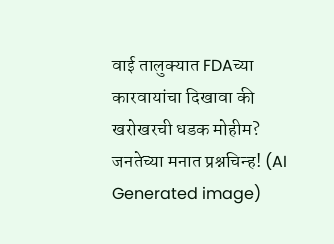वाई तालुक्यात FDAच्या कारवायांचा दिखावा की खरोखरची धडक मोहीम? जनतेच्या मनात प्रश्नचिन्ह! (AI Generated image)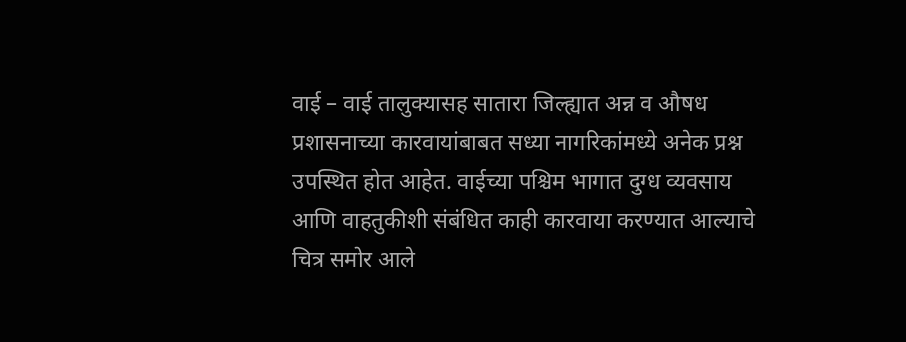वाई – वाई तालुक्यासह सातारा जिल्ह्यात अन्न व औषध प्रशासनाच्या कारवायांबाबत सध्या नागरिकांमध्ये अनेक प्रश्न उपस्थित होत आहेत. वाईच्या पश्चिम भागात दुग्ध व्यवसाय आणि वाहतुकीशी संबंधित काही कारवाया करण्यात आल्याचे चित्र समोर आले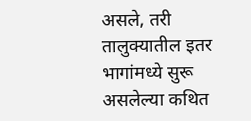असले, तरी तालुक्यातील इतर भागांमध्ये सुरू असलेल्या कथित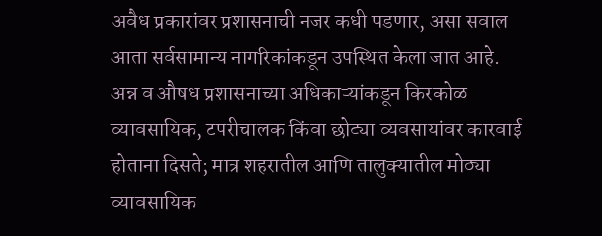अवैध प्रकारांवर प्रशासनाची नजर कधी पडणार, असा सवाल आता सर्वसामान्य नागरिकांकडून उपस्थित केला जात आहे. अन्न व औषध प्रशासनाच्या अधिकाऱ्यांकडून किरकोळ व्यावसायिक, टपरीचालक किंवा छोट्या व्यवसायांवर कारवाई होताना दिसते; मात्र शहरातील आणि तालुक्यातील मोठ्या व्यावसायिक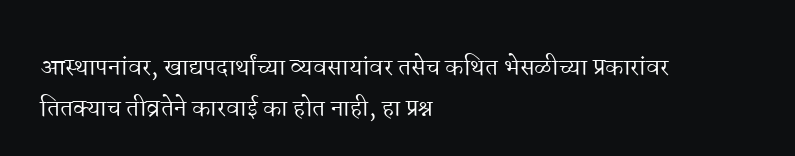आस्थापनांवर, खाद्यपदार्थांच्या व्यवसायांवर तसेच कथित भेसळीच्या प्रकारांवर तितक्याच तीव्रतेने कारवाई का होत नाही, हा प्रश्न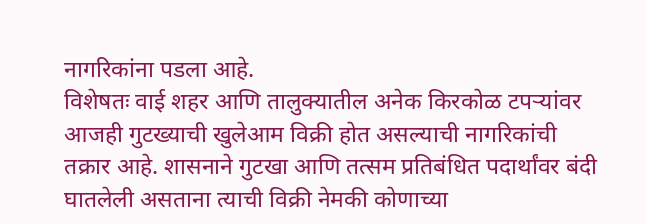नागरिकांना पडला आहे.
विशेषतः वाई शहर आणि तालुक्यातील अनेक किरकोळ टपऱ्यांवर आजही गुटख्याची खुलेआम विक्री होत असल्याची नागरिकांची तक्रार आहे. शासनाने गुटखा आणि तत्सम प्रतिबंधित पदार्थांवर बंदी घातलेली असताना त्याची विक्री नेमकी कोणाच्या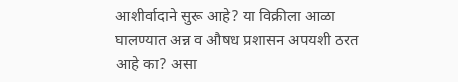आशीर्वादाने सुरू आहे? या विक्रीला आळा घालण्यात अन्न व औषध प्रशासन अपयशी ठरत आहे का? असा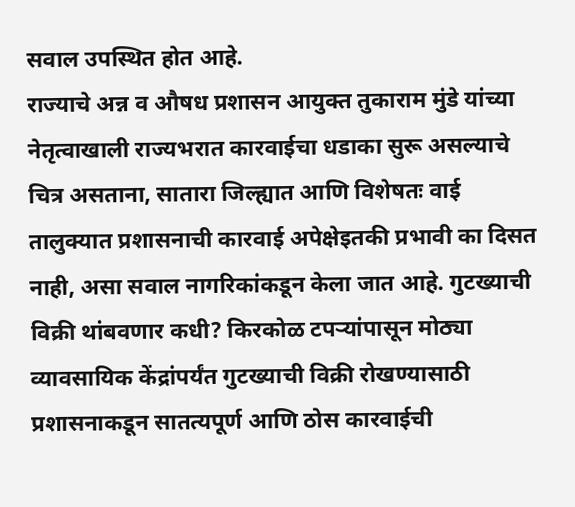सवाल उपस्थित होत आहे.
राज्याचे अन्न व औषध प्रशासन आयुक्त तुकाराम मुंडे यांच्या नेतृत्वाखाली राज्यभरात कारवाईचा धडाका सुरू असल्याचे चित्र असताना, सातारा जिल्ह्यात आणि विशेषतः वाई तालुक्यात प्रशासनाची कारवाई अपेक्षेइतकी प्रभावी का दिसत नाही, असा सवाल नागरिकांकडून केला जात आहे. गुटख्याची विक्री थांबवणार कधी? किरकोळ टपऱ्यांपासून मोठ्या व्यावसायिक केंद्रांपर्यंत गुटख्याची विक्री रोखण्यासाठी प्रशासनाकडून सातत्यपूर्ण आणि ठोस कारवाईची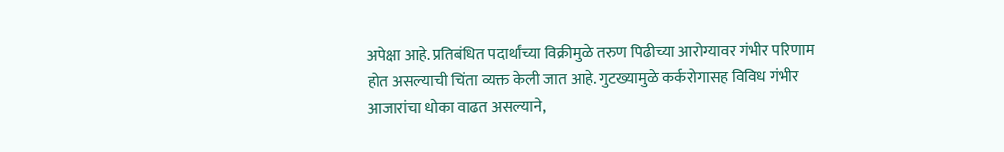अपेक्षा आहे. प्रतिबंधित पदार्थांच्या विक्रीमुळे तरुण पिढीच्या आरोग्यावर गंभीर परिणाम होत असल्याची चिंता व्यक्त केली जात आहे. गुटख्यामुळे कर्करोगासह विविध गंभीर आजारांचा धोका वाढत असल्याने,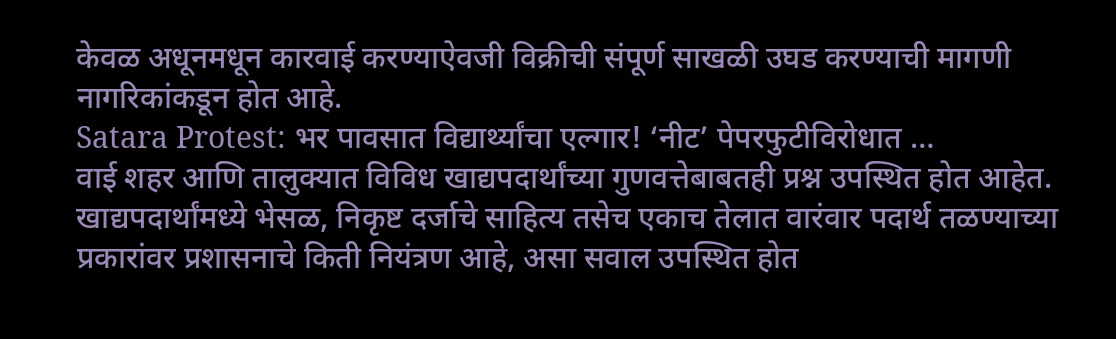केवळ अधूनमधून कारवाई करण्याऐवजी विक्रीची संपूर्ण साखळी उघड करण्याची मागणी नागरिकांकडून होत आहे.
Satara Protest: भर पावसात विद्यार्थ्यांचा एल्गार! ‘नीट’ पेपरफुटीविरोधात …
वाई शहर आणि तालुक्यात विविध खाद्यपदार्थांच्या गुणवत्तेबाबतही प्रश्न उपस्थित होत आहेत. खाद्यपदार्थांमध्ये भेसळ, निकृष्ट दर्जाचे साहित्य तसेच एकाच तेलात वारंवार पदार्थ तळण्याच्या प्रकारांवर प्रशासनाचे किती नियंत्रण आहे, असा सवाल उपस्थित होत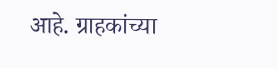आहे. ग्राहकांच्या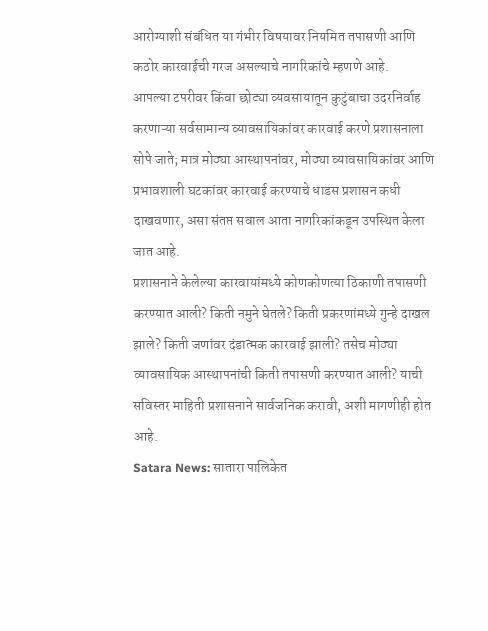आरोग्याशी संबंधित या गंभीर विषयावर नियमित तपासणी आणि कठोर कारवाईची गरज असल्याचे नागरिकांचे म्हणणे आहे.
आपल्या टपरीवर किंवा छोट्या व्यवसायातून कुटुंबाचा उदरनिर्वाह करणाऱ्या सर्वसामान्य व्यावसायिकांवर कारवाई करणे प्रशासनाला सोपे जाते; मात्र मोठ्या आस्थापनांवर, मोठ्या व्यावसायिकांवर आणि प्रभावशाली घटकांवर कारवाई करण्याचे धाडस प्रशासन कधी दाखवणार, असा संतप्त सवाल आता नागरिकांकडून उपस्थित केला जात आहे.
प्रशासनाने केलेल्या कारवायांमध्ये कोणकोणत्या ठिकाणी तपासणी करण्यात आली? किती नमुने घेतले? किती प्रकरणांमध्ये गुन्हे दाखल झाले? किती जणांवर दंडात्मक कारवाई झाली? तसेच मोठ्या व्यावसायिक आस्थापनांची किती तपासणी करण्यात आली? याची सविस्तर माहिती प्रशासनाने सार्वजनिक करावी, अशी मागणीही होत आहे.
Satara News: सातारा पालिकेत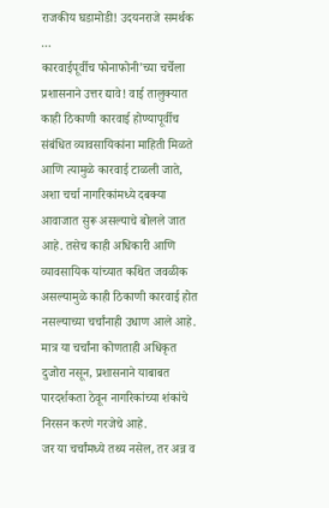राजकीय घडामोडी! उदयनराजे समर्थक …
कारवाईपूर्वीच फोनाफोनी’च्या चर्चेला प्रशासनाने उत्तर द्यावे! वाई तालुक्यात काही ठिकाणी कारवाई होण्यापूर्वीच संबंधित व्यावसायिकांना माहिती मिळते आणि त्यामुळे कारवाई टाळली जाते, अशा चर्चा नागरिकांमध्ये दबक्या आवाजात सुरू असल्याचे बोलले जात आहे. तसेच काही अधिकारी आणि व्यावसायिक यांच्यात कथित जवळीक असल्यामुळे काही ठिकाणी कारवाई होत नसल्याच्या चर्चांनाही उधाण आले आहे. मात्र या चर्चांना कोणताही अधिकृत दुजोरा नसून, प्रशासनाने याबाबत पारदर्शकता ठेवून नागरिकांच्या शंकांचे निरसन करणे गरजेचे आहे.
जर या चर्चांमध्ये तथ्य नसेल, तर अन्न व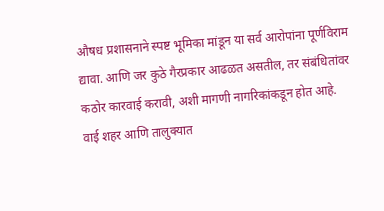औषध प्रशासनाने स्पष्ट भूमिका मांडून या सर्व आरोपांना पूर्णविराम द्यावा. आणि जर कुठे गैरप्रकार आढळत असतील, तर संबंधितांवर कठोर कारवाई करावी, अशी मागणी नागरिकांकडून होत आहे.
वाई शहर आणि तालुक्यात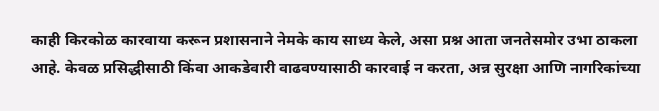काही किरकोळ कारवाया करून प्रशासनाने नेमके काय साध्य केले, असा प्रश्न आता जनतेसमोर उभा ठाकला आहे. केवळ प्रसिद्धीसाठी किंवा आकडेवारी वाढवण्यासाठी कारवाई न करता, अन्न सुरक्षा आणि नागरिकांच्या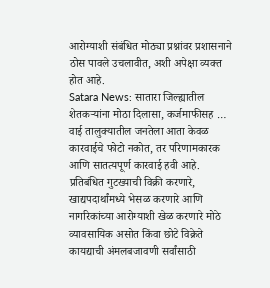आरोग्याशी संबंधित मोठ्या प्रश्नांवर प्रशासनाने ठोस पावले उचलावीत, अशी अपेक्षा व्यक्त होत आहे.
Satara News: सातारा जिल्ह्यातील शेतकऱ्यांना मोठा दिलासा, कर्जमाफीसह …
वाई तालुक्यातील जनतेला आता केवळ कारवाईचे फोटो नकोत, तर परिणामकारक आणि सातत्यपूर्ण कारवाई हवी आहे. प्रतिबंधित गुटख्याची विक्री करणारे, खाद्यपदार्थांमध्ये भेसळ करणारे आणि नागरिकांच्या आरोग्याशी खेळ करणारे मोठे व्यावसायिक असोत किंवा छोटे विक्रेते कायद्याची अंमलबजावणी सर्वांसाठी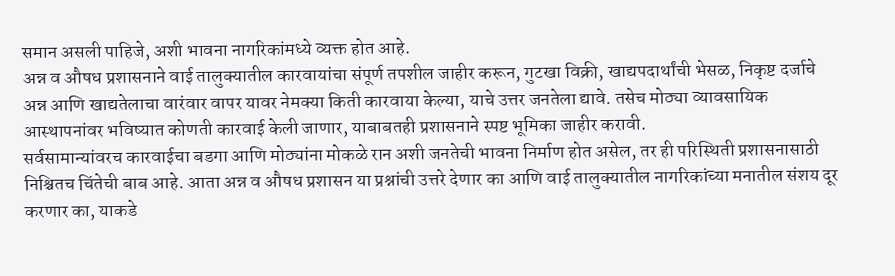समान असली पाहिजे, अशी भावना नागरिकांमध्ये व्यक्त होत आहे.
अन्न व औषध प्रशासनाने वाई तालुक्यातील कारवायांचा संपूर्ण तपशील जाहीर करून, गुटखा विक्री, खाद्यपदार्थांची भेसळ, निकृष्ट दर्जाचे अन्न आणि खाद्यतेलाचा वारंवार वापर यावर नेमक्या किती कारवाया केल्या, याचे उत्तर जनतेला द्यावे. तसेच मोठ्या व्यावसायिक आस्थापनांवर भविष्यात कोणती कारवाई केली जाणार, याबाबतही प्रशासनाने स्पष्ट भूमिका जाहीर करावी.
सर्वसामान्यांवरच कारवाईचा बडगा आणि मोठ्यांना मोकळे रान अशी जनतेची भावना निर्माण होत असेल, तर ही परिस्थिती प्रशासनासाठी निश्चितच चिंतेची बाब आहे. आता अन्न व औषध प्रशासन या प्रश्नांची उत्तरे देणार का आणि वाई तालुक्यातील नागरिकांच्या मनातील संशय दूर करणार का, याकडे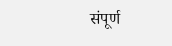संपूर्ण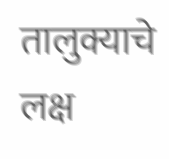तालुक्याचे लक्ष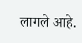लागले आहे.